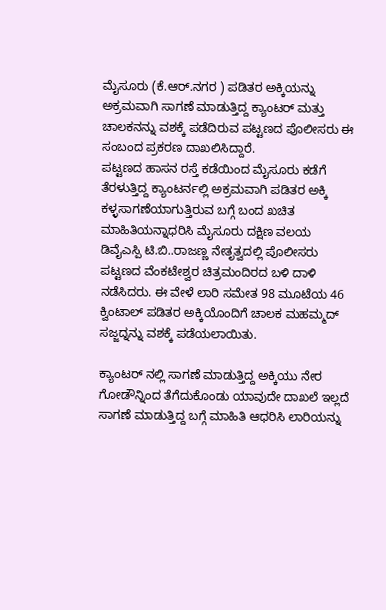ಮೈಸೂರು (ಕೆ.ಆರ್.ನಗರ ) ಪಡಿತರ ಅಕ್ಕಿಯನ್ನು ಅಕ್ರಮವಾಗಿ ಸಾಗಣೆ ಮಾಡುತ್ತಿದ್ದ ಕ್ಯಾಂಟರ್ ಮತ್ತು ಚಾಲಕನನ್ನು ವಶಕ್ಕೆ ಪಡೆದಿರುವ ಪಟ್ಟಣದ ಪೊಲೀಸರು ಈ ಸಂಬಂದ ಪ್ರಕರಣ ದಾಖಲಿಸಿದ್ದಾರೆ.
ಪಟ್ಟಣದ ಹಾಸನ ರಸ್ತೆ ಕಡೆಯಿಂದ ಮೈಸೂರು ಕಡೆಗೆ ತೆರಳುತ್ತಿದ್ದ ಕ್ಯಾಂಟರ್ನಲ್ಲಿ ಅಕ್ರಮವಾಗಿ ಪಡಿತರ ಅಕ್ಕಿ ಕಳ್ಳಸಾಗಣೆಯಾಗುತ್ತಿರುವ ಬಗ್ಗೆ ಬಂದ ಖಚಿತ ಮಾಹಿತಿಯನ್ನಾಧರಿಸಿ ಮೈಸೂರು ದಕ್ಷಿಣ ವಲಯ ಡಿವೈಎಸ್ಪಿ ಟಿ.ಬಿ..ರಾಜಣ್ಣ ನೇತೃತ್ವದಲ್ಲಿ ಪೊಲೀಸರು ಪಟ್ಟಣದ ವೆಂಕಟೇಶ್ವರ ಚಿತ್ರಮಂದಿರದ ಬಳಿ ದಾಳಿ ನಡೆಸಿದರು. ಈ ವೇಳೆ ಲಾರಿ ಸಮೇತ 98 ಮೂಟೆಯ 46 ಕ್ವಿಂಟಾಲ್ ಪಡಿತರ ಅಕ್ಕಿಯೊಂದಿಗೆ ಚಾಲಕ ಮಹಮ್ಮದ್ ಸಜ್ಜದ್ನನ್ನು ವಶಕ್ಕೆ ಪಡೆಯಲಾಯಿತು.

ಕ್ಯಾಂಟರ್ ನಲ್ಲಿ ಸಾಗಣೆ ಮಾಡುತ್ತಿದ್ದ ಅಕ್ಕಿಯು ನೇರ ಗೋಡೌನ್ನಿಂದ ತೆಗೆದುಕೊಂಡು ಯಾವುದೇ ದಾಖಲೆ ಇಲ್ಲದೆ ಸಾಗಣೆ ಮಾಡುತ್ತಿದ್ದ ಬಗ್ಗೆ ಮಾಹಿತಿ ಆಧರಿಸಿ ಲಾರಿಯನ್ನು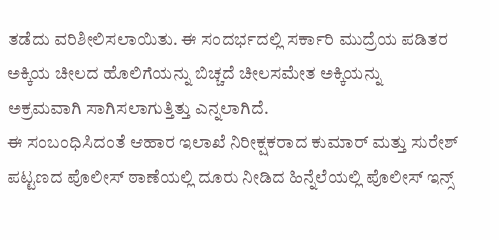ತಡೆದು ವರಿಶೀಲಿಸಲಾಯಿತು. ಈ ಸಂದರ್ಭದಲ್ಲಿ ಸರ್ಕಾರಿ ಮುದ್ರೆಯ ಪಡಿತರ ಅಕ್ಕಿಯ ಚೀಲದ ಹೊಲಿಗೆಯನ್ನು ಬಿಚ್ಚದೆ ಚೀಲಸಮೇತ ಅಕ್ಕಿಯನ್ನು ಅಕ್ರಮವಾಗಿ ಸಾಗಿಸಲಾಗುತ್ತಿತ್ತು ಎನ್ನಲಾಗಿದೆ.
ಈ ಸಂಬಂಧಿಸಿದಂತೆ ಆಹಾರ ಇಲಾಖೆ ನಿರೀಕ್ಷಕರಾದ ಕುಮಾರ್ ಮತ್ತು ಸುರೇಶ್ ಪಟ್ಟಣದ ಪೊಲೀಸ್ ಠಾಣೆಯಲ್ಲಿ ದೂರು ನೀಡಿದ ಹಿನ್ನೆಲೆಯಲ್ಲಿ ಪೊಲೀಸ್ ಇನ್ಸ್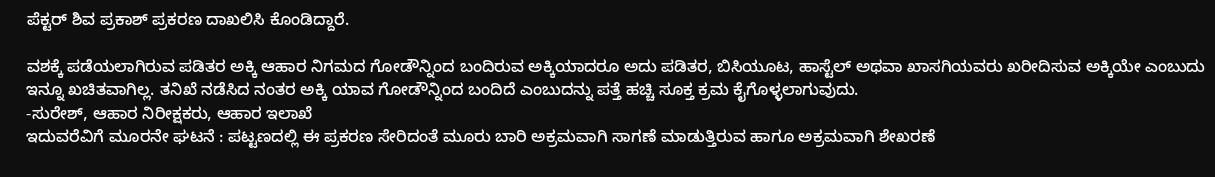ಪೆಕ್ಟರ್ ಶಿವ ಪ್ರಕಾಶ್ ಪ್ರಕರಣ ದಾಖಲಿಸಿ ಕೊಂಡಿದ್ದಾರೆ.

ವಶಕ್ಕೆ ಪಡೆಯಲಾಗಿರುವ ಪಡಿತರ ಅಕ್ಕಿ ಆಹಾರ ನಿಗಮದ ಗೋಡೌನ್ನಿಂದ ಬಂದಿರುವ ಅಕ್ಕಿಯಾದರೂ ಅದು ಪಡಿತರ, ಬಿಸಿಯೂಟ, ಹಾಸ್ಟೆಲ್ ಅಥವಾ ಖಾಸಗಿಯವರು ಖರೀದಿಸುವ ಅಕ್ಕಿಯೇ ಎಂಬುದು ಇನ್ನೂ ಖಚಿತವಾಗಿಲ್ಲ. ತನಿಖೆ ನಡೆಸಿದ ನಂತರ ಅಕ್ಕಿ ಯಾವ ಗೋಡೌನ್ನಿಂದ ಬಂದಿದೆ ಎಂಬುದನ್ನು ಪತ್ತೆ ಹಚ್ಚಿ ಸೂಕ್ತ ಕ್ರಮ ಕೈಗೊಳ್ಳಲಾಗುವುದು.
-ಸುರೇಶ್, ಆಹಾರ ನಿರೀಕ್ಷಕರು, ಆಹಾರ ಇಲಾಖೆ
ಇದುವರೆವಿಗೆ ಮೂರನೇ ಘಟನೆ : ಪಟ್ಟಣದಲ್ಲಿ ಈ ಪ್ರಕರಣ ಸೇರಿದಂತೆ ಮೂರು ಬಾರಿ ಅಕ್ರಮವಾಗಿ ಸಾಗಣೆ ಮಾಡುತ್ತಿರುವ ಹಾಗೂ ಅಕ್ರಮವಾಗಿ ಶೇಖರಣೆ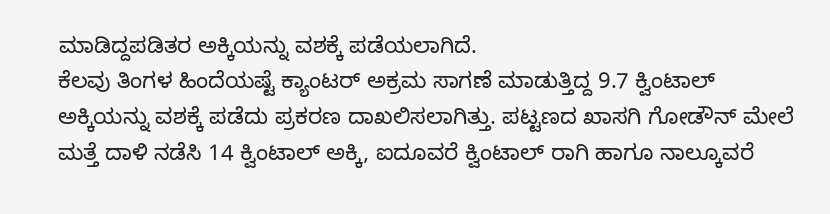ಮಾಡಿದ್ದಪಡಿತರ ಅಕ್ಕಿಯನ್ನು ವಶಕ್ಕೆ ಪಡೆಯಲಾಗಿದೆ.
ಕೆಲವು ತಿಂಗಳ ಹಿಂದೆಯಷ್ಟೆ ಕ್ಯಾಂಟರ್ ಅಕ್ರಮ ಸಾಗಣೆ ಮಾಡುತ್ತಿದ್ದ 9.7 ಕ್ವಿಂಟಾಲ್ ಅಕ್ಕಿಯನ್ನು ವಶಕ್ಕೆ ಪಡೆದು ಪ್ರಕರಣ ದಾಖಲಿಸಲಾಗಿತ್ತು. ಪಟ್ಟಣದ ಖಾಸಗಿ ಗೋಡೌನ್ ಮೇಲೆ ಮತ್ತೆ ದಾಳಿ ನಡೆಸಿ 14 ಕ್ವಿಂಟಾಲ್ ಅಕ್ಕಿ, ಐದೂವರೆ ಕ್ವಿಂಟಾಲ್ ರಾಗಿ ಹಾಗೂ ನಾಲ್ಕೂವರೆ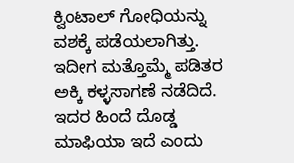ಕ್ವಿಂಟಾಲ್ ಗೋಧಿಯನ್ನು ವಶಕ್ಕೆ ಪಡೆಯಲಾಗಿತ್ತು. ಇದೀಗ ಮತ್ತೊಮ್ಮೆ ಪಡಿತರ ಅಕ್ಕಿ ಕಳ್ಳಸಾಗಣೆ ನಡೆದಿದೆ. ಇದರ ಹಿಂದೆ ದೊಡ್ಡ ಮಾಫಿಯಾ ಇದೆ ಎಂದು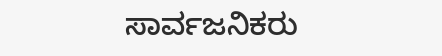ಸಾರ್ವಜನಿಕರು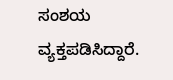ಸಂಶಯ ವ್ಯಕ್ತಪಡಿಸಿದ್ದಾರೆ.